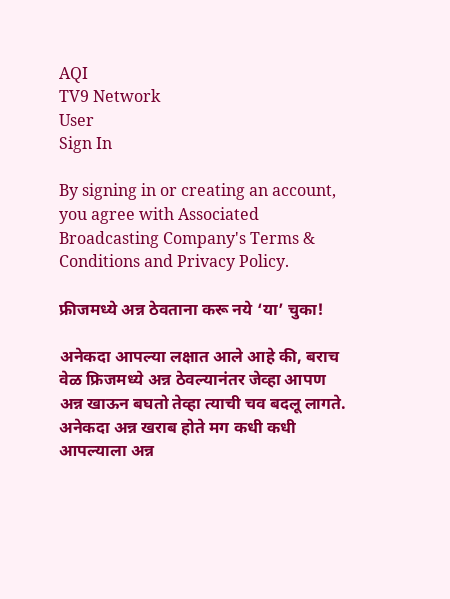AQI
TV9 Network
User
Sign In

By signing in or creating an account, you agree with Associated Broadcasting Company's Terms & Conditions and Privacy Policy.

फ्रीजमध्ये अन्न ठेवताना करू नये ‘या’ चुका!

अनेकदा आपल्या लक्षात आले आहे की, बराच वेळ फ्रिजमध्ये अन्न ठेवल्यानंतर जेव्हा आपण अन्न खाऊन बघतो तेव्हा त्याची चव बदलू लागते. अनेकदा अन्न खराब होते मग कधी कधी आपल्याला अन्न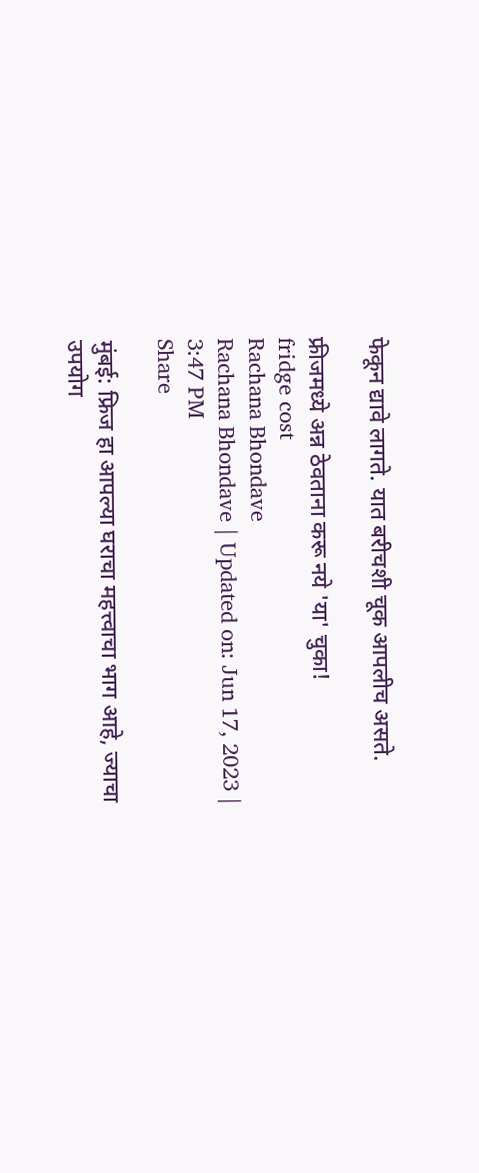फेकून द्यावे लागते. यात बरीचशी चूक आपलीच असते.

फ्रीजमध्ये अन्न ठेवताना करू नये 'या' चुका!
fridge cost
Rachana Bhondave
Rachana Bhondave | Updated on: Jun 17, 2023 | 3:47 PM
Share

मुंबई: फ्रिज हा आपल्या घराचा महत्त्वाचा भाग आहे, ज्याचा उपयोग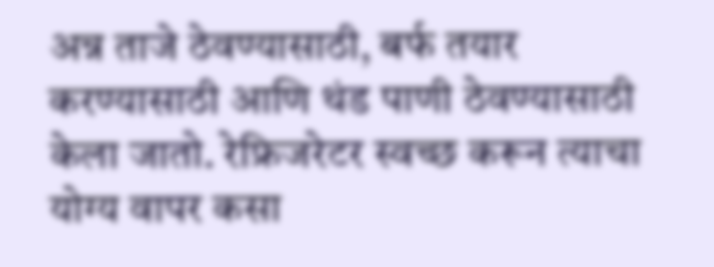अन्न ताजे ठेवण्यासाठी, बर्फ तयार करण्यासाठी आणि थंड पाणी ठेवण्यासाठी केला जातो. रेफ्रिजरेटर स्वच्छ करून त्याचा योग्य वापर कसा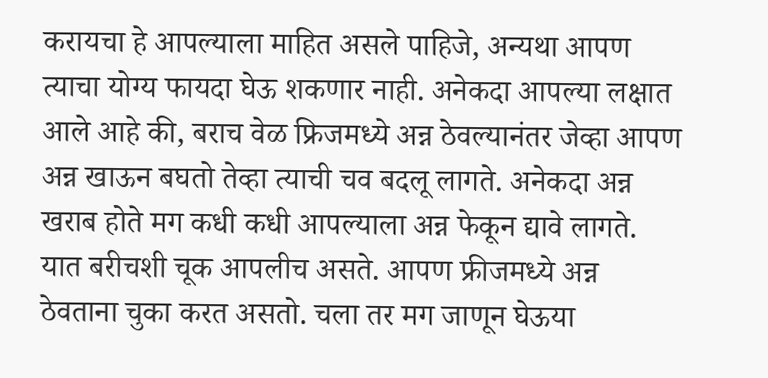करायचा हे आपल्याला माहित असले पाहिजे, अन्यथा आपण त्याचा योग्य फायदा घेऊ शकणार नाही. अनेकदा आपल्या लक्षात आले आहे की, बराच वेळ फ्रिजमध्ये अन्न ठेवल्यानंतर जेव्हा आपण अन्न खाऊन बघतो तेव्हा त्याची चव बदलू लागते. अनेकदा अन्न खराब होते मग कधी कधी आपल्याला अन्न फेकून द्यावे लागते. यात बरीचशी चूक आपलीच असते. आपण फ्रीजमध्ये अन्न ठेवताना चुका करत असतो. चला तर मग जाणून घेऊया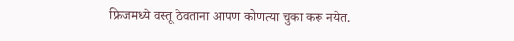फ्रिजमध्ये वस्तू ठेवताना आपण कोणत्या चुका करू नयेत.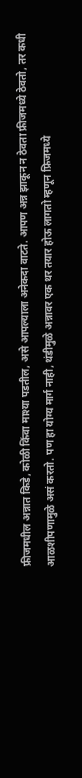फ्रीजमधील अन्नात किडे, कोळी किंवा माश्या पडतील, असे आपल्याला अनेकदा वाटते. आपण अन्न झाकून न ठेवता फ्रीजमध्ये ठेवतो, तर कधी आळशीपणामुळे असं करतो. पण हा योग्य मार्ग नाही, थंडीमुळे अन्नावर एक थर तयार होऊ लागतो म्हणून फ्रिजमध्ये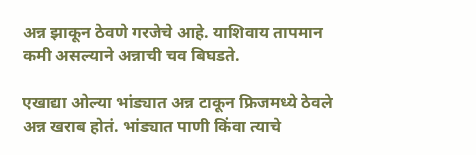अन्न झाकून ठेवणे गरजेचे आहे. याशिवाय तापमान कमी असल्याने अन्नाची चव बिघडते.

एखाद्या ओल्या भांड्यात अन्न टाकून फ्रिजमध्ये ठेवले अन्न खराब होतं. भांड्यात पाणी किंवा त्याचे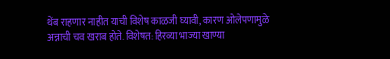थेंब राहणार नाहीत याची विशेष काळजी घ्यावी, कारण ओलेपणामुळे अन्नाची चव खराब होते. विशेषत: हिरव्या भाज्या खाण्या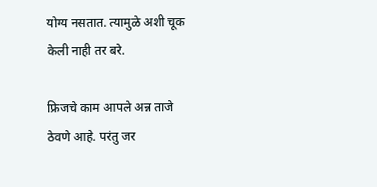योग्य नसतात. त्यामुळे अशी चूक केली नाही तर बरे.

फ्रिजचे काम आपले अन्न ताजे ठेवणे आहे. परंतु जर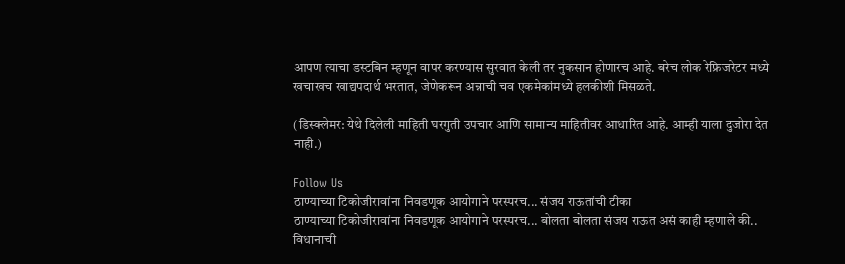आपण त्याचा डस्टबिन म्हणून वापर करण्यास सुरवात केली तर नुकसान होणारच आहे. बरेच लोक रेफ्रिजरेटर मध्ये खचाखच खाद्यपदार्थ भरतात, जेणेकरून अन्नाची चव एकमेकांमध्ये हलकीशी मिसळते.

(डिस्क्लेमर: येथे दिलेली माहिती घरगुती उपचार आणि सामान्य माहितीवर आधारित आहे. आम्ही याला दुजोरा देत नाही.)

Follow Us
ठाण्याच्या टिकोजीरावांना निवडणूक आयोगाने परस्परच... संजय राऊतांची टीका
ठाण्याच्या टिकोजीरावांना निवडणूक आयोगाने परस्परच... बोलता बोलता संजय राऊत असं काही म्हणाले की.. विधानाची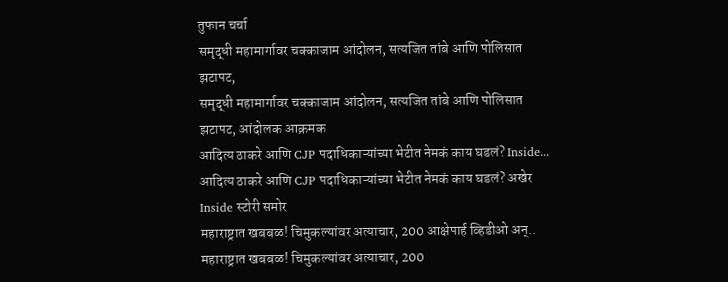तुफान चर्चा
समृद्धी महामार्गावर चक्काजाम आंदोलन, सत्यजित तांबे आणि पोलिसात झटापट,
समृद्धी महामार्गावर चक्काजाम आंदोलन, सत्यजित तांबे आणि पोलिसात झटापट, आंदोलक आक्रमक
आदित्य ठाकरे आणि CJP पदाधिकाऱ्यांच्या भेटीत नेमकं काय घडलं? Inside...
आदित्य ठाकरे आणि CJP पदाधिकाऱ्यांच्या भेटीत नेमकं काय घडलं? अखेर Inside स्टोरी समोर
महाराष्ट्रात खबबळ! चिमुकल्यांवर अत्याचार, 200 आक्षेपार्ह व्हिडीओ अन्..
महाराष्ट्रात खबबळ! चिमुकल्यांवर अत्याचार, 200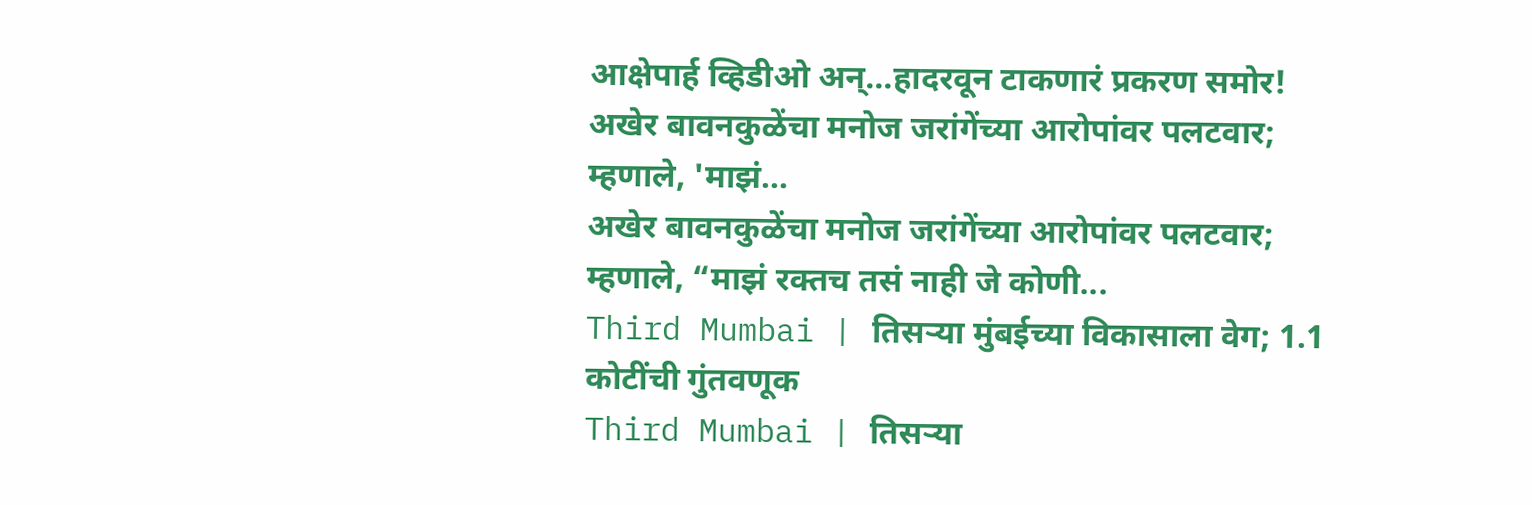आक्षेपार्ह व्हिडीओ अन्...हादरवून टाकणारं प्रकरण समोर!
अखेर बावनकुळेंचा मनोज जरांगेंच्या आरोपांवर पलटवार; म्हणाले, 'माझं...
अखेर बावनकुळेंचा मनोज जरांगेंच्या आरोपांवर पलटवार; म्हणाले, “माझं रक्तच तसं नाही जे कोणी...
Third Mumbai | तिसऱ्या मुंबईच्या विकासाला वेग; 1.1 कोटींची गुंतवणूक
Third Mumbai | तिसऱ्या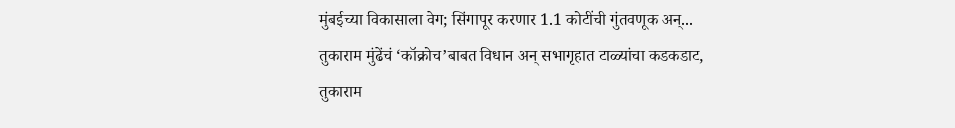मुंबईच्या विकासाला वेग; सिंगापूर करणार 1.1 कोटींची गुंतवणूक अन्...
तुकाराम मुंढेंचं ‘कॉक्रोच’बाबत विधान अन् सभागृहात टाळ्यांचा कडकडाट,
तुकाराम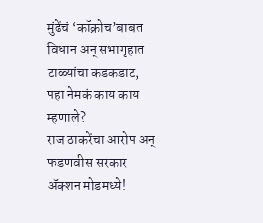मुंढेंचं ‘कॉक्रोच’बाबत विधान अन् सभागृहात टाळ्यांचा कडकडाट, पहा नेमकं काय काय म्हणाले?
राज ठाकरेंचा आरोप अन् फडणवीस सरकार ॲक्शन मोडमध्ये!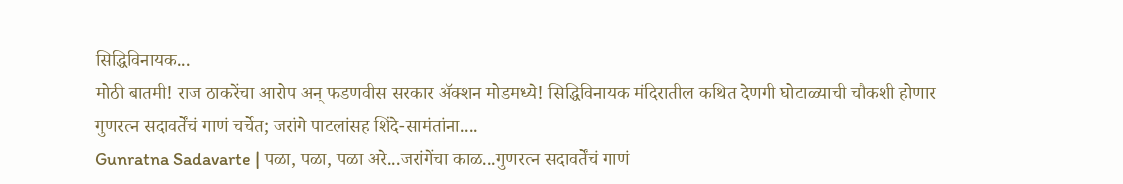सिद्धिविनायक...
मोठी बातमी! राज ठाकरेंचा आरोप अन् फडणवीस सरकार ॲक्शन मोडमध्ये! सिद्धिविनायक मंदिरातील कथित देणगी घोटाळ्याची चौकशी होणार
गुणरत्न सदावर्तेंचं गाणं चर्चेत; जरांगे पाटलांसह शिंदे-सामंतांना....
Gunratna Sadavarte | पळा, पळा, पळा अरे...जरांगेंचा काळ...गुणरत्न सदावर्तेंचं गाणं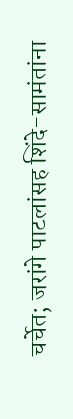चर्चेत; जरांगे पाटलांसह शिंदे-सामंतांना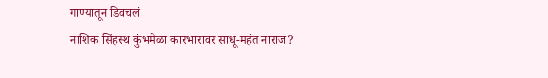गाण्यातून डिवचलं
नाशिक सिंहस्थ कुंभमेळा कारभारावर साधू-महंत नाराज?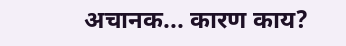अचानक... कारण काय?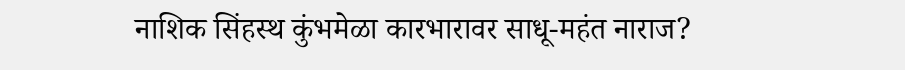नाशिक सिंहस्थ कुंभमेळा कारभारावर साधू-महंत नाराज?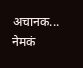अचानक... नेमकं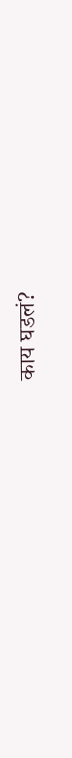काय घडलं?